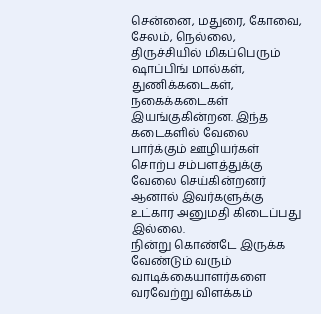சென்னை, மதுரை, கோவை, சேலம், நெல்லை, திருச்சியில் மிகப்பெரும் ஷாப்பிங் மால்கள், துணிக்கடைகள், நகைக்கடைகள் இயங்குகின்றன. இந்த கடைகளில் வேலை பார்க்கும் ஊழியர்கள் சொற்ப சம்பளத்துக்கு வேலை செய்கின்றனர் ஆனால் இவர்களுக்கு உட்கார அனுமதி கிடைப்பது இல்லை.
நின்று கொண்டே இருக்க வேண்டும் வரும் வாடிக்கையாளர்களை வரவேற்று விளக்கம்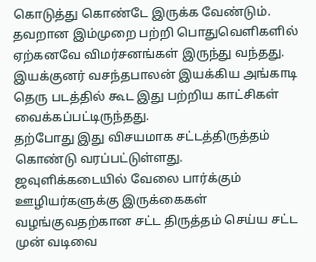கொடுத்து கொண்டே இருக்க வேண்டும். தவறான இம்முறை பற்றி பொதுவெளிகளில் ஏற்கனவே விமர்சனங்கள் இருந்து வந்தது.
இயக்குனர் வசந்தபாலன் இயக்கிய அங்காடி தெரு படத்தில் கூட இது பற்றிய காட்சிகள் வைக்கப்பட்டிருந்தது.
தற்போது இது விசயமாக சட்டத்திருத்தம் கொண்டு வரப்பட்டுள்ளது.
ஜவுளிக்கடையில் வேலை பார்க்கும் ஊழியர்களுக்கு இருக்கைகள் வழங்குவதற்கான சட்ட திருத்தம் செய்ய சட்ட முன் வடிவை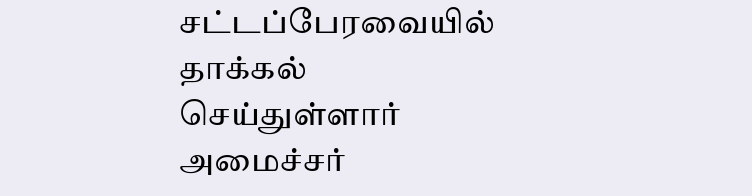சட்டப்பேரவையில் தாக்கல் செய்துள்ளார் அமைச்சர்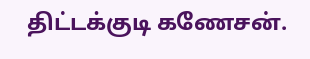திட்டக்குடி கணேசன்.